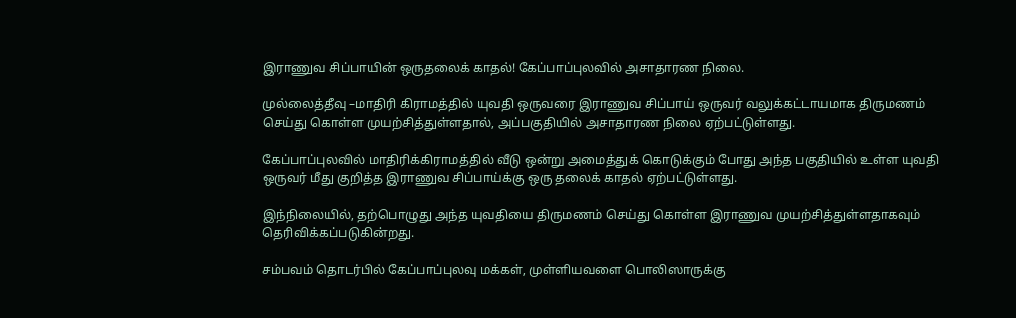இராணுவ சிப்பாயின் ஒருதலைக் காதல்! கேப்பாப்புலவில் அசாதாரண நிலை.

முல்லைத்தீவு –மாதிரி கிராமத்தில் யுவதி ஒருவரை இராணுவ சிப்பாய் ஒருவர் வலுக்கட்டாயமாக திருமணம் செய்து கொள்ள முயற்சித்துள்ளதால், அப்பகுதியில் அசாதாரண நிலை ஏற்பட்டுள்ளது.

கேப்பாப்புலவில் மாதிரிக்கிராமத்தில் வீடு ஒன்று அமைத்துக் கொடுக்கும் போது அந்த பகுதியில் உள்ள யுவதி ஒருவர் மீது குறித்த இராணுவ சிப்பாய்க்கு ஒரு தலைக் காதல் ஏற்பட்டுள்ளது.

இந்நிலையில், தற்பொழுது அந்த யுவதியை திருமணம் செய்து கொள்ள இராணுவ முயற்சித்துள்ளதாகவும் தெரிவிக்கப்படுகின்றது.

சம்பவம் தொடர்பில் கேப்பாப்புலவு மக்கள், முள்ளியவளை பொலிஸாருக்கு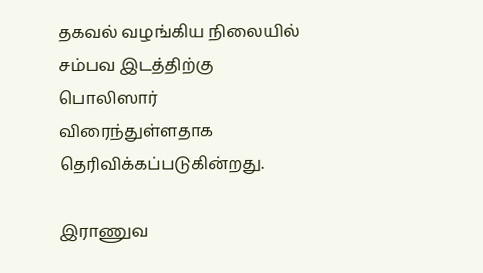தகவல் வழங்கிய நிலையில் சம்பவ இடத்திற்கு பொலிஸார் விரைந்துள்ளதாக தெரிவிக்கப்படுகின்றது.

இராணுவ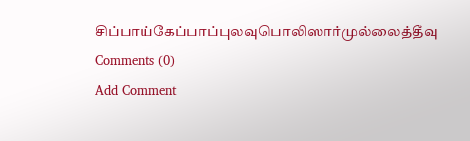சிப்பாய்கேப்பாப்புலவுபொலிஸார்முல்லைத்தீவு
Comments (0)
Add Comment